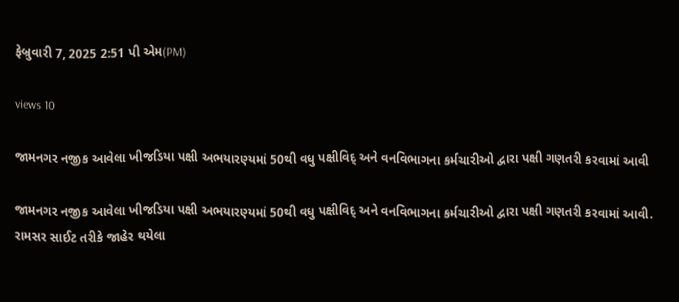ફેબ્રુવારી 7, 2025 2:51 પી એમ(PM)

views 10

જામનગર નજીક આવેલા ખીજડિયા પક્ષી અભયારણ્યમાં 50થી વધુ પક્ષીવિદ્ અને વનવિભાગના કર્મચારીઓ દ્વારા પક્ષી ગણતરી કરવામાં આવી

જામનગર નજીક આવેલા ખીજડિયા પક્ષી અભયારણ્યમાં 50થી વધુ પક્ષીવિદ્ અને વનવિભાગના કર્મચારીઓ દ્વારા પક્ષી ગણતરી કરવામાં આવી. રામસર સાઈટ તરીકે જાહેર થયેલા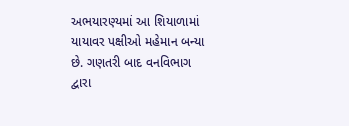અભયારણ્યમાં આ શિયાળામાં યાયાવર પક્ષીઓ મહેમાન બન્યા છે. ગણતરી બાદ વનવિભાગ દ્વારા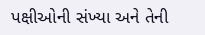પક્ષીઓની સંખ્યા અને તેની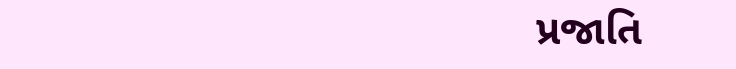પ્રજાતિ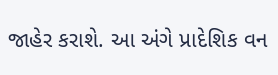જાહેર કરાશે. આ અંગે પ્રાદેશિક વન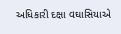અધિકારી દક્ષા વઘાસિયાએ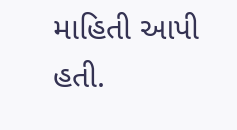માહિતી આપી હતી.